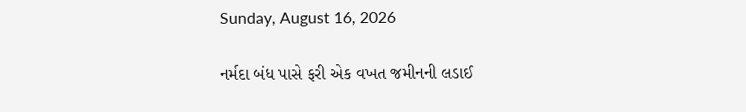Sunday, August 16, 2026

નર્મદા બંધ પાસે ફરી એક વખત જમીનની લડાઈ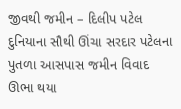જીવથી જમીન – દિલીપ પટેલ દુનિયાના સૌથી ઊંચા સરદાર પટેલના પુતળા આસપાસ જમીન વિવાદ ઊભા થયા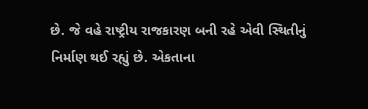છે. જે વહે રાષ્ટ્રીય રાજકારણ બની રહે એવી સ્થિતીનું નિર્માણ થઈ રહ્યું છે. એકતાના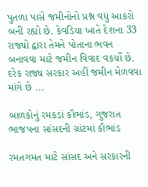પુતળા પાસે જમીનોનો પ્રશ્ન વધું આકરો બની રહ્યો છે. કેવડિયા ખાતે દેશના 33 રાજ્યો દ્વારા તેમને પોતાના ભવન બનાવવા માટે જમીન વિવાદ વકર્યો છે. દરેક રાજ્ય સરકાર અહીં જમીન મેળવવા માંગે છે ...

બાળકોનું રમકડાં કૌભાંડ, ગુજરાત ભાજપના સાંસદની ગ્રાંટમાં કૌભાંડ

રમતગમત માટે સાંસદ અને સરકારની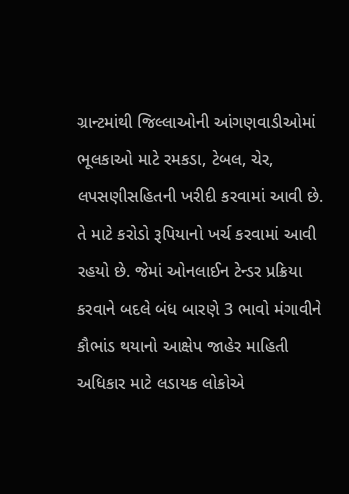ગ્રાન્‍ટમાંથી જિલ્‍લાઓની આંગણવાડીઓમાં ભૂલકાઓ માટે રમકડા, ટેબલ, ચેર, લપસણીસહિતની ખરીદી કરવામાં આવી છે. તે માટે કરોડો રૂપિયાનો ખર્ચ કરવામાં આવી રહયો છે. જેમાં ઓનલાઈન ટેન્‍ડર પ્રક્રિયા કરવાને બદલે બંધ બારણે 3 ભાવો મંગાવીને કૌભાંડ થયાનો આક્ષેપ જાહેર માહિતી અધિકાર માટે લડાયક લોકોએ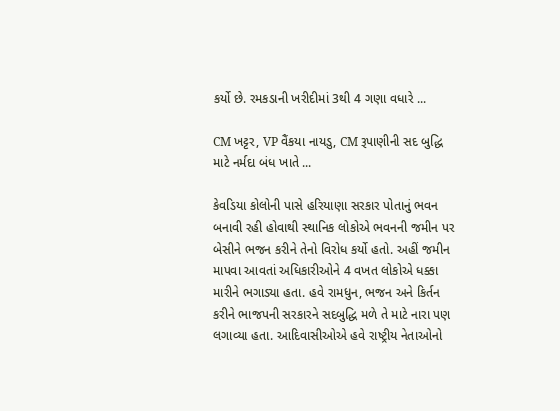કર્યો છે. રમકડાની ખરીદીમાં 3થી 4 ગણા વધારે ...

CM ખટ્ટર, VP વૈંકયા નાયડુ, CM રૂપાણીની સદ બુદ્ધિ માટે નર્મદા બંધ ખાતે ...

કેવડિયા કોલોની પાસે હરિયાણા સરકાર પોતાનું ભવન બનાવી રહી હોવાથી સ્થાનિક લોકોએ ભવનની જમીન પર બેસીને ભજન કરીને તેનો વિરોધ કર્યો હતો. અહીં જમીન માપવા આવતાં અધિકારીઓને 4 વખત લોકોએ ધક્કા મારીને ભગાડ્યા હતા. હવે રામધુન, ભજન અને કિર્તન કરીને ભાજપની સરકારને સદબુદ્ધિ મળે તે માટે નારા પણ લગાવ્યા હતા. આદિવાસીઓએ હવે રાષ્ટ્રીય નેતાઓનો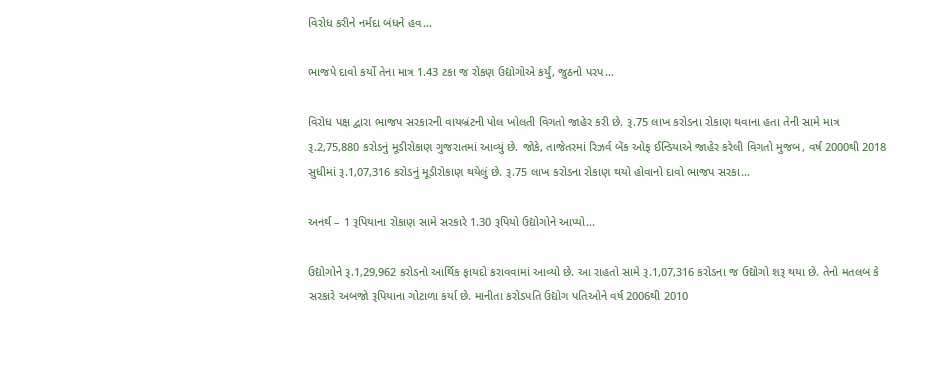વિરોધ કરીને નર્મદા બંધને હવ...

ભાજપે દાવો કર્યો તેના માત્ર 1.43 ટકા જ રોકણ ઉદ્યોગોએ કર્યું, જુઠનો પરપ...

વિરોધ પક્ષ દ્વારા ભાજપ સરકારની વાયબ્રંટની પોલ ખોલતી વિગતો જાહેર કરી છે. રૂ.75 લાખ કરોડના રોકાણ થવાના હતા તેની સામે માત્ર રૂ.2,75,880 કરોડનું મૂડીરોકાણ ગુજરાતમાં આવ્યું છે. જોકે, તાજેતરમાં રિઝર્વ બેંક ઓફ ઈન્ડિયાએ જાહેર કરેલી વિગતો મુજબ, વર્ષ 2000થી 2018 સુધીમાં રૂ.1,07,316 કરોડનું મૂડીરોકાણ થયેલું છે. રૂ.75 લાખ કરોડના રોકાણ થયો હોવાનો દાવો ભાજપ સરકા...

અનર્થ – 1 રૂપિયાના રોકાણ સામે સરકારે 1.30 રૂપિયો ઉદ્યોગોને આપ્યો...

ઉદ્યોગોને રૂ.1,29,962 કરોડનો આર્થિક ફાયદો કરાવવામાં આવ્યો છે. આ રાહતો સામે રૂ.1,07,316 કરોડના જ ઉદ્યોગો શરૂ થયા છે. તેનો મતલબ કે સરકારે અબજો રૂપિયાના ગોટાળા કર્યા છે. માનીતા કરોડપતિ ઉદ્યોગ પતિઓને વર્ષ 2006થી 2010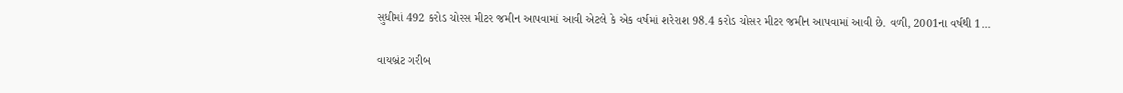સુધીમાં 492 કરોડ ચોરસ મીટર જમીન આપવામાં આવી એટલે કે એક વર્ષમાં શરેરાશ 98.4 કરોડ ચોસર મીટર જમીન આપવામાં આવી છે. વળી, 2001ના વર્ષથી 1...

વાયબ્રંટ ગરીબ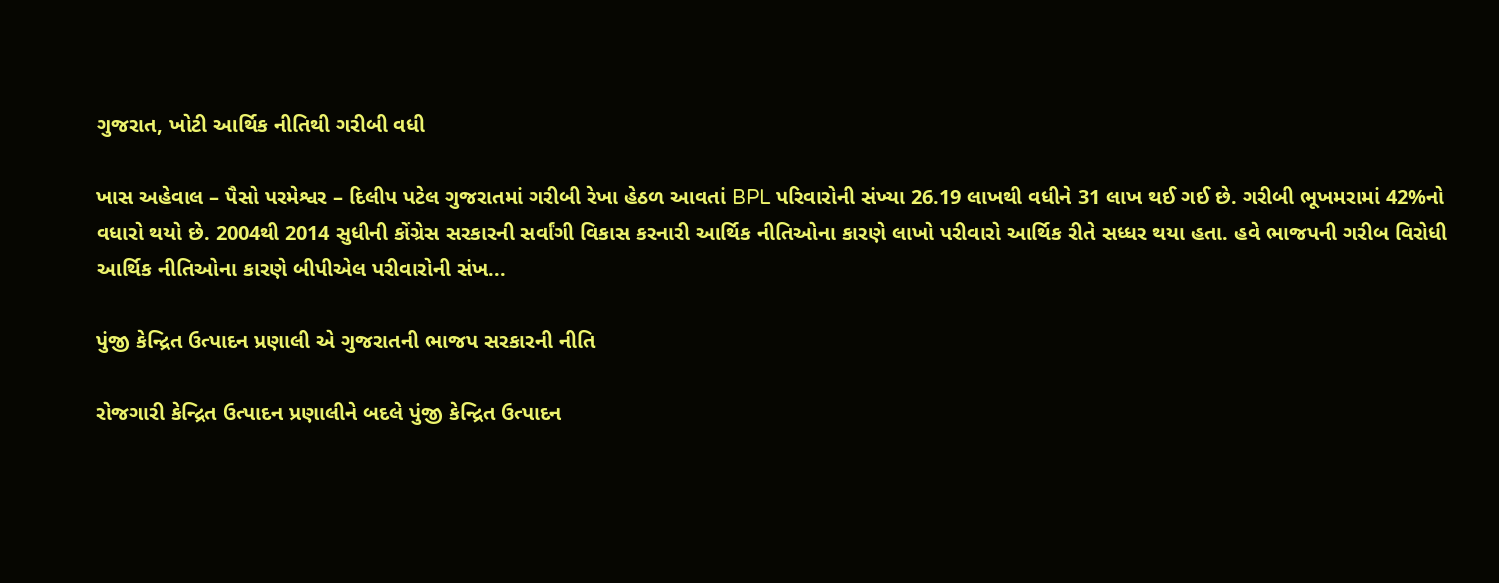ગુજરાત, ખોટી આર્થિક નીતિથી ગરીબી વધી

ખાસ અહેવાલ – પૈસો પરમેશ્વર – દિલીપ પટેલ ગુજરાતમાં ગરીબી રેખા હેઠળ આવતાં BPL પરિવારોની સંખ્યા 26.19 લાખથી વધીને 31 લાખ થઈ ગઈ છે. ગરીબી ભૂખમરામાં 42%નો વધારો થયો છે. 2004થી 2014 સુધીની કોંગ્રેસ સરકારની સર્વાંગી વિકાસ કરનારી આર્થિક નીતિઓના કારણે લાખો પરીવારો આર્થિક રીતે સધ્ધર થયા હતા. હવે ભાજપની ગરીબ વિરોધી આર્થિક નીતિઓના કારણે બીપીએલ પરીવારોની સંખ...

પુંજી કેન્દ્રિત ઉત્પાદન પ્રણાલી એ ગુજરાતની ભાજપ સરકારની નીતિ

રોજગારી કેન્દ્રિત ઉત્પાદન પ્રણાલીને બદલે પુંજી કેન્દ્રિત ઉત્પાદન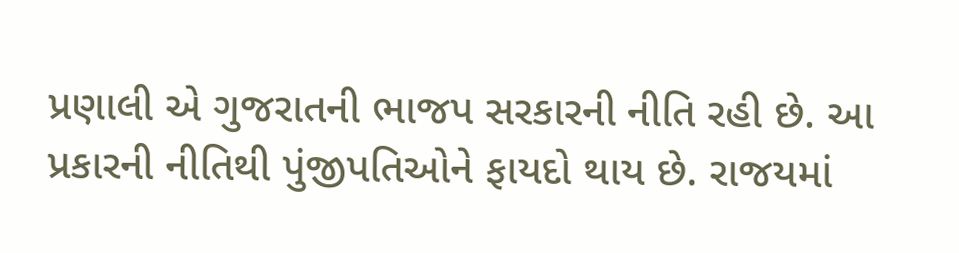પ્રણાલી એ ગુજરાતની ભાજપ સરકારની નીતિ રહી છે. આ પ્રકારની નીતિથી પુંજીપતિઓને ફાયદો થાય છે. રાજયમાં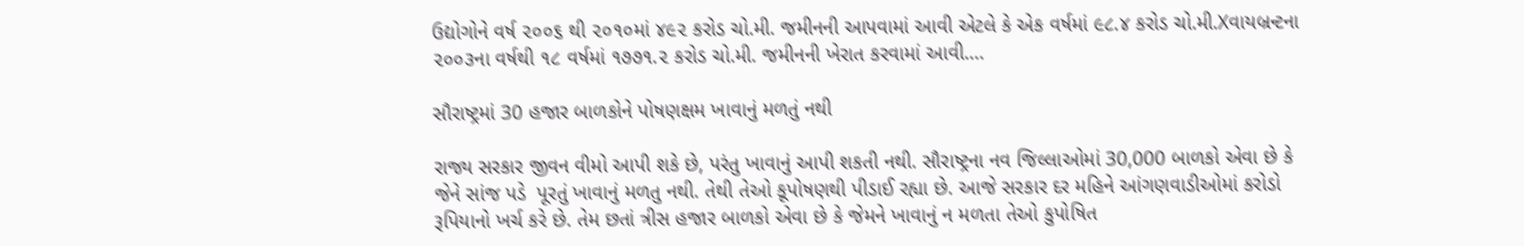ઉદ્યોગોને વર્ષ ૨૦૦૬ થી ૨૦૧૦માં ૪૯૨ કરોડ ચો.મી. જમીનની આપવામાં આવી એટલે કે એક વર્ષમાં ૯૮.૪ કરોડ ચો.મી.Xવાયબ્રન્ટના ૨૦૦૩ના વર્ષથી ૧૮ વર્ષમાં ૧૭૭૧.૨ કરોડ ચો.મી. જમીનની ખેરાત કરવામાં આવી....

સૌરાષ્ટ્રમાં 30 હજાર બાળકોને પોષણક્ષમ ખાવાનું મળતું નથી

રાજ્ય સરકાર જીવન વીમો આપી શકે છે, પરંતુ ખાવાનું આપી શકતી નથી. સૌરાષ્ટ્રના નવ જિલ્લાઓમાં 30,000 બાળકો એવા છે કે જેને સાંજ પડે  પૂરતું ખાવાનું મળતુ નથી. તેથી તેઓ કૂપોષણથી પીડાઈ રહ્યા છે. આજે સરકાર દર મહિને આંગણવાડીઓમાં કરોડો રૂપિયાનો ખર્ચ કરે છે. તેમ છતાં ત્રીસ હજાર બાળકો એવા છે કે જેમને ખાવાનું ન મળતા તેઓ કુપોષિત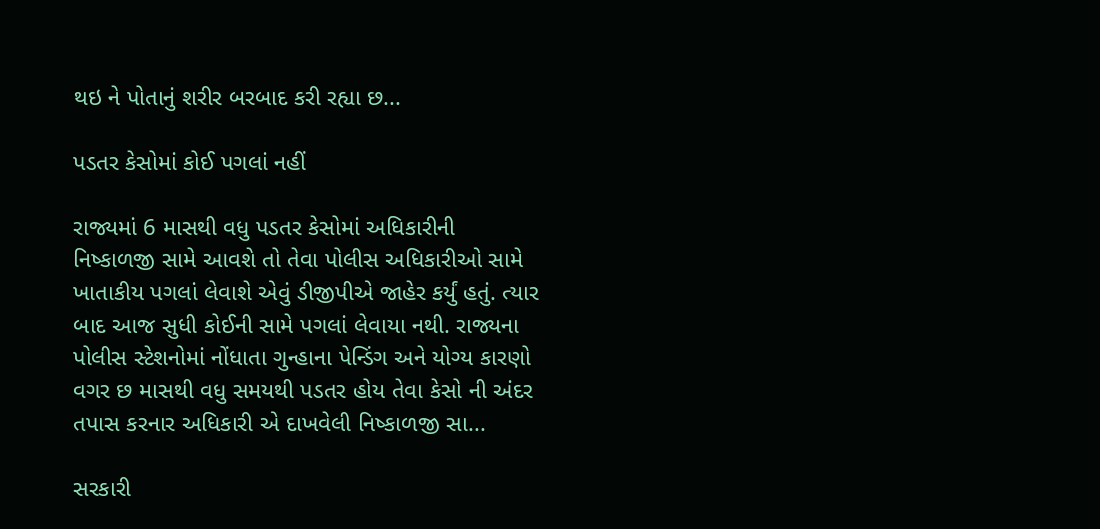થઇ ને પોતાનું શરીર બરબાદ કરી રહ્યા છ...

પડતર કેસોમાં કોઈ પગલાં નહીં

રાજ્યમાં 6 માસથી વધુ પડતર કેસોમાં અધિકારીની નિષ્કાળજી સામે આવશે તો તેવા પોલીસ અધિકારીઓ સામે ખાતાકીય પગલાં લેવાશે એવું ડીજીપીએ જાહેર કર્યું હતું. ત્યાર બાદ આજ સુધી કોઈની સામે પગલાં લેવાયા નથી. રાજ્યના પોલીસ સ્ટેશનોમાં નોંધાતા ગુન્હાના પેન્ડિંગ અને યોગ્ય કારણો વગર છ માસથી વધુ સમયથી પડતર હોય તેવા કેસો ની અંદર તપાસ કરનાર અધિકારી એ દાખવેલી નિષ્કાળજી સા...

સરકારી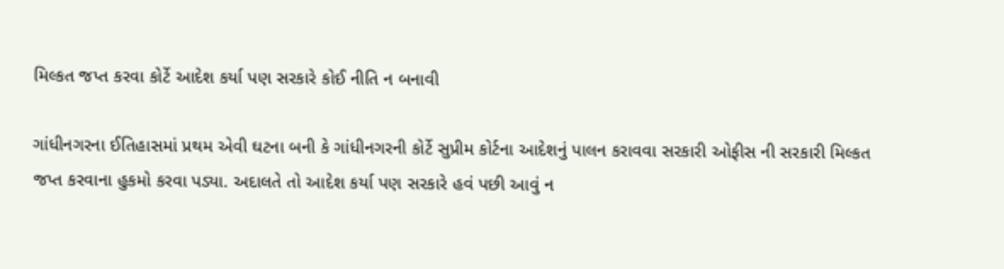મિલ્કત જપ્ત કરવા કોર્ટે આદેશ કર્યા પણ સરકારે કોઈ નીતિ ન બનાવી

ગાંધીનગરના ઈતિહાસમાં પ્રથમ એવી ઘટના બની કે ગાંધીનગરની કોર્ટે સુપ્રીમ કોર્ટના આદેશનું પાલન કરાવવા સરકારી ઓફીસ ની સરકારી મિલ્કત જપ્ત કરવાના હુકમો કરવા પડ્યા. અદાલતે તો આદેશ કર્યા પણ સરકારે હવં પછી આવું ન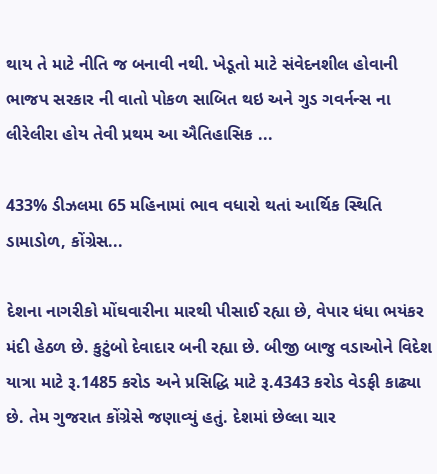થાય તે માટે નીતિ જ બનાવી નથી. ખેડૂતો માટે સંવેદનશીલ હોવાની ભાજપ સરકાર ની વાતો પોકળ સાબિત થઇ અને ગુડ ગવર્નન્સ ના લીરેલીરા હોય તેવી પ્રથમ આ ઐતિહાસિક ...

433% ડીઝલમા 65 મહિનામાં ભાવ વધારો થતાં આર્થિક સ્થિતિ ડામાડોળ, કોંગ્રેસ...

દેશના નાગરીકો મોંઘવારીના મારથી પીસાઈ રહ્યા છે, વેપાર ધંધા ભયંકર મંદી હેઠળ છે. કુટુંબો દેવાદાર બની રહ્યા છે. બીજી બાજુ વડાઓને વિદેશ યાત્રા માટે રૂ.1485 કરોડ અને પ્રસિદ્ધિ માટે રૂ.4343 કરોડ વેડફી કાઢ્યા છે. તેમ ગુજરાત કોંગ્રેસે જણાવ્યું હતું. દેશમાં છેલ્લા ચાર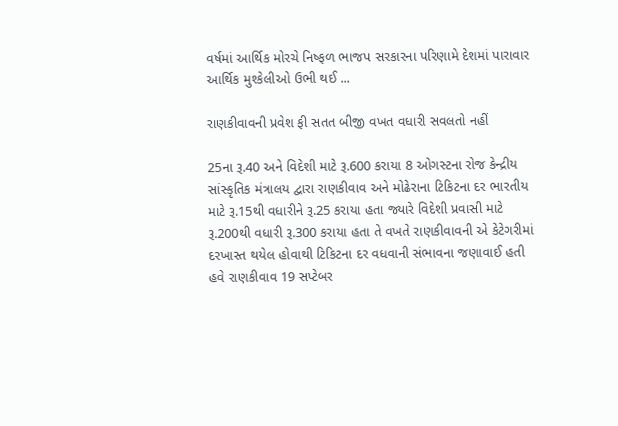વર્ષમાં આર્થિક મોરચે નિષ્ફળ ભાજપ સરકારના પરિણામે દેશમાં પારાવાર આર્થિક મુશ્કેલીઓ ઉભી થઈ ...

રાણકીવાવની પ્રવેશ ફી સતત બીજી વખત વધારી સવલતો નહીં

25ના રૂ.40 અને વિદેશી માટે રૂ.600 કરાયા 8 ઓગસ્ટના રોજ કેન્દ્રીય સાંસ્કૃતિક મંત્રાલય દ્વારા રાણકીવાવ અને મોઢેરાના ટિકિટના દર ભારતીય માટે રૂ.15થી વધારીને રૂ.25 કરાયા હતા જ્યારે વિદેશી પ્રવાસી માટે રૂ.200થી વધારી રૂ.300 કરાયા હતા તે વખતે રાણકીવાવની એ કેટેગરીમાં દરખાસ્ત થયેલ હોવાથી ટિકિટના દર વધવાની સંભાવના જણાવાઈ હતી હવે રાણકીવાવ 19 સપ્ટેબર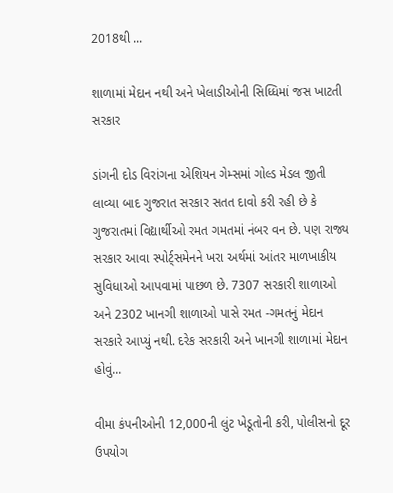2018થી ...

શાળામાં મેદાન નથી અને ખેલાડીઓની સિધ્ધિમાં જસ ખાટતી સરકાર

ડાંગની દોડ વિરાંગના એશિયન ગેમ્સમાં ગોલ્ડ મેડલ જીતી લાવ્યા બાદ ગુજરાત સરકાર સતત દાવો કરી રહી છે કે ગુજરાતમાં વિદ્યાર્થીઓ રમત ગમતમાં નંબર વન છે. પણ રાજ્ય સરકાર આવા સ્પોર્ટ્સમેનને ખરા અર્થમાં આંતર માળખાકીય સુવિધાઓ આપવામાં પાછળ છે. 7307 સરકારી શાળાઓ અને 2302 ખાનગી શાળાઓ પાસે રમત -ગમતનું મેદાન સરકારે આપ્યું નથી. દરેક સરકારી અને ખાનગી શાળામાં મેદાન હોવું...

વીમા કંપનીઓની 12,000ની લુંટ ખેડૂતોની કરી, પોલીસનો દૂર ઉપયોગ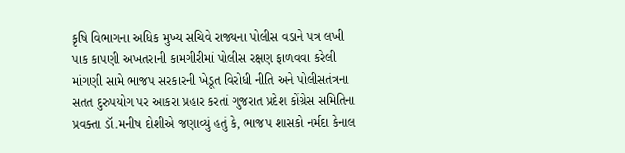કૃષિ વિભાગના અધિક મુખ્ય સચિવે રાજ્યના પોલીસ વડાને પત્ર લખી પાક કાપણી અખતરાની કામગીરીમાં પોલીસ રક્ષણ ફાળવવા કરેલી માંગણી સામે ભાજપ સરકારની ખેડૂત વિરોધી નીતિ અને પોલીસતંત્રના સતત દુરુપયોગ પર આકરા પ્રહાર કરતાં ગુજરાત પ્રદેશ કોંગ્રેસ સમિતિના પ્રવક્તા ડૉ.મનીષ દોશીએ જણાવ્યું હતું કે, ભાજપ શાસકો નર્મદા કેનાલ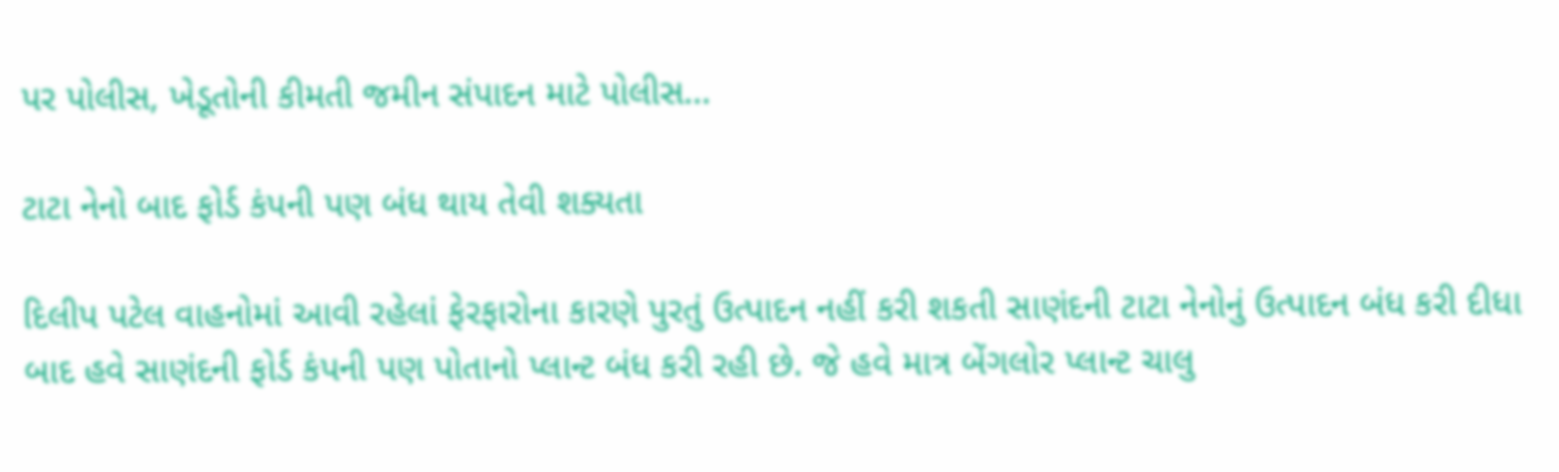પર પોલીસ, ખેડૂતોની કીમતી જમીન સંપાદન માટે પોલીસ...

ટાટા નેનો બાદ ફોર્ડ કંપની પણ બંધ થાય તેવી શક્યતા

દિલીપ પટેલ વાહનોમાં આવી રહેલાં ફેરફારોના કારણે પુરતું ઉત્પાદન નહીં કરી શકતી સાણંદની ટાટા નેનોનું ઉત્પાદન બંધ કરી દીધા બાદ હવે સાણંદની ફોર્ડ કંપની પણ પોતાનો પ્લાન્ટ બંધ કરી રહી છે. જે હવે માત્ર બેંગલોર પ્લાન્ટ ચાલુ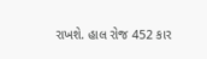રાખશે. હાલ રોજ 452 કાર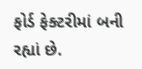ફોર્ડ ફેક્ટરીમાં બની રહ્યાં છે.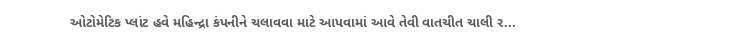ઓટોમેટિક પ્લાંટ હવે મહિન્દ્રા કંપનીને ચલાવવા માટે આપવામાં આવે તેવી વાતચીત ચાલી ર...